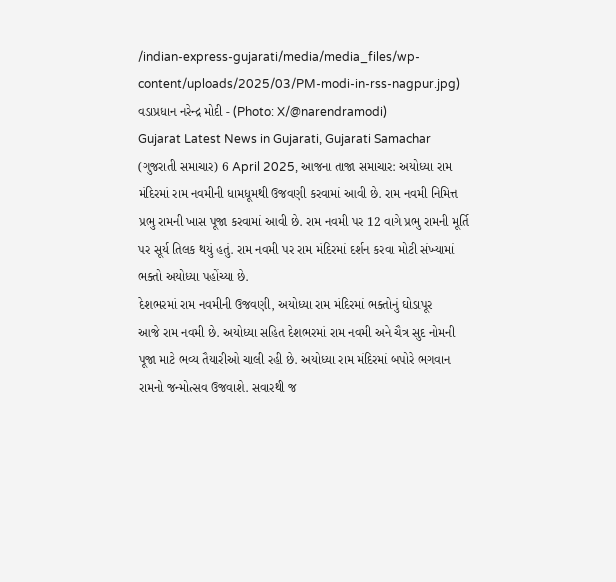/indian-express-gujarati/media/media_files/wp-content/uploads/2025/03/PM-modi-in-rss-nagpur.jpg)
વડાપ્રધાન નરેન્દ્ર મોદી - (Photo: X/@narendramodi)
Gujarat Latest News in Gujarati, Gujarati Samachar (ગુજરાતી સમાચાર) 6 April 2025, આજના તાજા સમાચાર: અયોધ્યા રામ મંદિરમાં રામ નવમીની ધામધૂમથી ઉજવણી કરવામાં આવી છે. રામ નવમી નિમિત્ત પ્રભુ રામની ખાસ પૂજા કરવામાં આવી છે. રામ નવમી પર 12 વાગે પ્રભુ રામની મૂર્તિ પર સૂર્ય તિલક થયું હતું. રામ નવમી પર રામ મંદિરમાં દર્શન કરવા મોટી સંખ્યામાં ભક્તો અયોધ્યા પહોંચ્યા છે.
દેશભરમાં રામ નવમીની ઉજવણી, અયોધ્યા રામ મંદિરમાં ભક્તોનું ઘોડાપૂર
આજે રામ નવમી છે. અયોધ્યા સહિત દેશભરમાં રામ નવમી અને ચૈત્ર સુદ નોમની પૂજા માટે ભવ્ય તૈયારીઓ ચાલી રહી છે. અયોધ્યા રામ મંદિરમાં બપોરે ભગવાન રામનો જન્મોત્સવ ઉજવાશે. સવારથી જ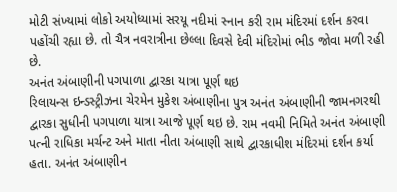મોટી સંખ્યામાં લોકો અયોધ્યામાં સરયૂ નદીમાં સ્નાન કરી રામ મંદિરમાં દર્શન કરવા પહોંચી રહ્યા છે. તો ચૈત્ર નવરાત્રીના છેલ્લા દિવસે દેવી મંદિરોમાં ભીડ જોવા મળી રહી છે.
અનંત અંબાણીની પગપાળા દ્વારકા યાત્રા પૂર્ણ થઇ
રિલાયન્સ ઇન્ડસ્ટ્રીઝના ચેરમેન મુકેશ અંબાણીના પુત્ર અનંત અંબાણીની જામનગરથી દ્વારકા સુધીની પગપાળા યાત્રા આજે પૂર્ણ થઇ છે. રામ નવમી નિમિતે અનંત અંબાણી પત્ની રાધિકા મર્ચન્ટ અને માતા નીતા અંબાણી સાથે દ્વારકાધીશ મંદિરમાં દર્શન કર્યા હતા. અનંત અંબાણીન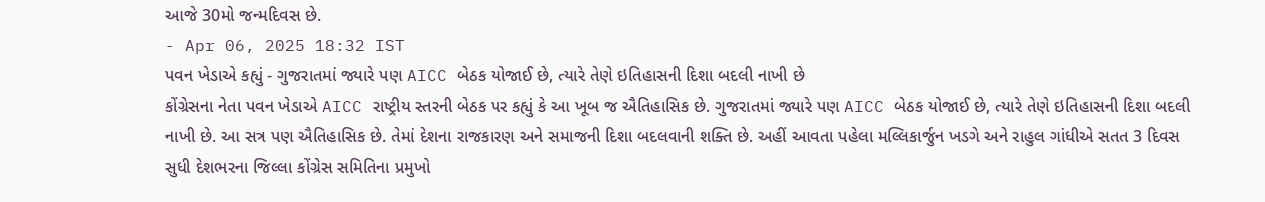આજે 30મો જન્મદિવસ છે.
- Apr 06, 2025 18:32 IST
પવન ખેડાએ કહ્યું - ગુજરાતમાં જ્યારે પણ AICC બેઠક યોજાઈ છે, ત્યારે તેણે ઇતિહાસની દિશા બદલી નાખી છે
કોંગ્રેસના નેતા પવન ખેડાએ AICC રાષ્ટ્રીય સ્તરની બેઠક પર કહ્યું કે આ ખૂબ જ ઐતિહાસિક છે. ગુજરાતમાં જ્યારે પણ AICC બેઠક યોજાઈ છે, ત્યારે તેણે ઇતિહાસની દિશા બદલી નાખી છે. આ સત્ર પણ ઐતિહાસિક છે. તેમાં દેશના રાજકારણ અને સમાજની દિશા બદલવાની શક્તિ છે. અહીં આવતા પહેલા મલ્લિકાર્જુન ખડગે અને રાહુલ ગાંધીએ સતત 3 દિવસ સુધી દેશભરના જિલ્લા કોંગ્રેસ સમિતિના પ્રમુખો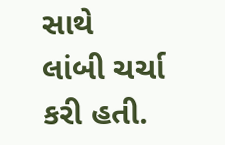સાથે લાંબી ચર્ચા કરી હતી.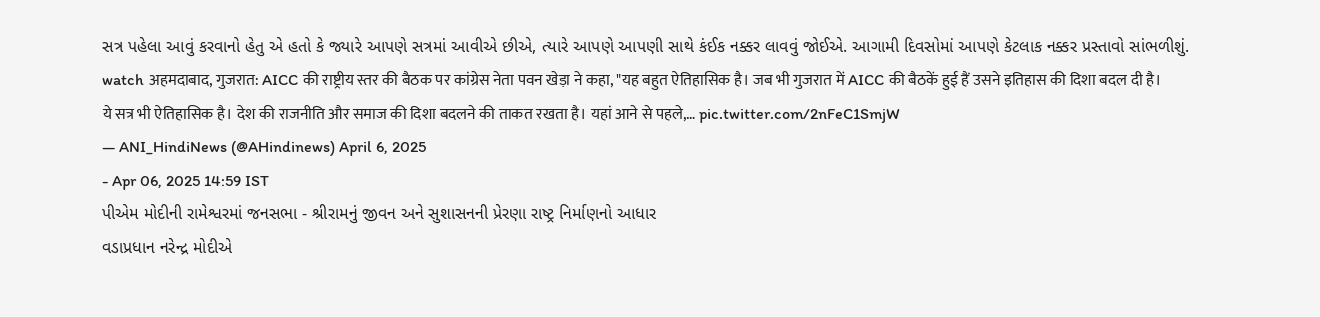સત્ર પહેલા આવું કરવાનો હેતુ એ હતો કે જ્યારે આપણે સત્રમાં આવીએ છીએ, ત્યારે આપણે આપણી સાથે કંઈક નક્કર લાવવું જોઈએ. આગામી દિવસોમાં આપણે કેટલાક નક્કર પ્રસ્તાવો સાંભળીશું.
watch अहमदाबाद, गुजरात: AICC की राष्ट्रीय स्तर की बैठक पर कांग्रेस नेता पवन खेड़ा ने कहा, "यह बहुत ऐतिहासिक है। जब भी गुजरात में AICC की बैठकें हुई हैं उसने इतिहास की दिशा बदल दी है। ये सत्र भी ऐतिहासिक है। देश की राजनीति और समाज की दिशा बदलने की ताकत रखता है। यहां आने से पहले,… pic.twitter.com/2nFeC1SmjW
— ANI_HindiNews (@AHindinews) April 6, 2025
- Apr 06, 2025 14:59 IST
પીએમ મોદીની રામેશ્વરમાં જનસભા - શ્રીરામનું જીવન અને સુશાસનની પ્રેરણા રાષ્ટ્ર નિર્માણનો આધાર
વડાપ્રધાન નરેન્દ્ર મોદીએ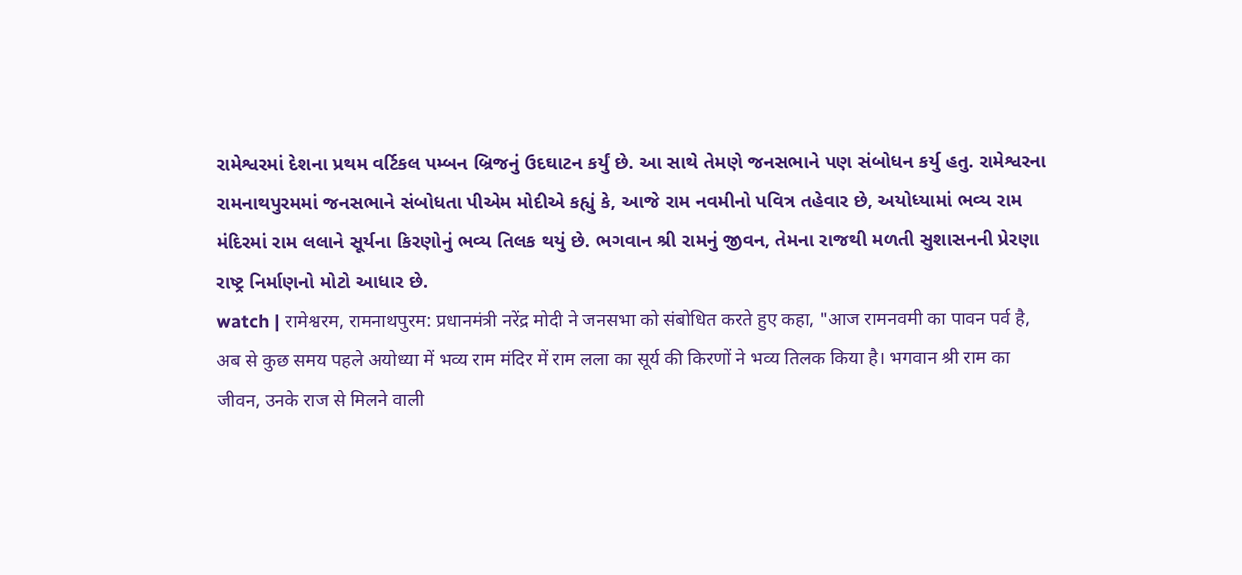રામેશ્વરમાં દેશના પ્રથમ વર્ટિકલ પમ્બન બ્રિજનું ઉદઘાટન કર્યું છે. આ સાથે તેમણે જનસભાને પણ સંબોધન કર્યુ હતુ. રામેશ્વરના રામનાથપુરમમાં જનસભાને સંબોધતા પીએમ મોદીએ કહ્યું કે, આજે રામ નવમીનો પવિત્ર તહેવાર છે, અયોધ્યામાં ભવ્ય રામ મંદિરમાં રામ લલાને સૂર્યના કિરણોનું ભવ્ય તિલક થયું છે. ભગવાન શ્રી રામનું જીવન, તેમના રાજથી મળતી સુશાસનની પ્રેરણા રાષ્ટ્ર નિર્માણનો મોટો આધાર છે.
watch | रामेश्वरम, रामनाथपुरम: प्रधानमंत्री नरेंद्र मोदी ने जनसभा को संबोधित करते हुए कहा, "आज रामनवमी का पावन पर्व है, अब से कुछ समय पहले अयोध्या में भव्य राम मंदिर में राम लला का सूर्य की किरणों ने भव्य तिलक किया है। भगवान श्री राम का जीवन, उनके राज से मिलने वाली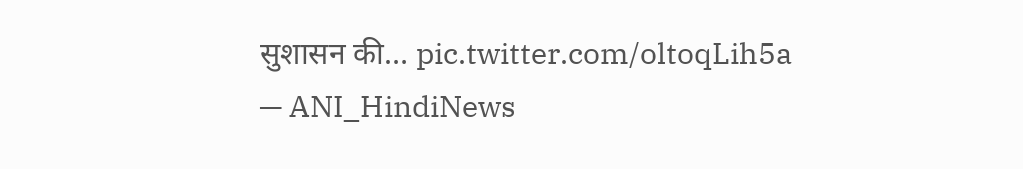सुशासन की… pic.twitter.com/oltoqLih5a
— ANI_HindiNews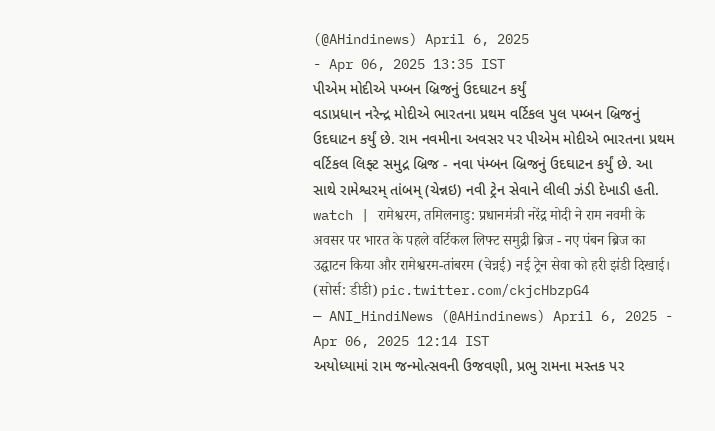(@AHindinews) April 6, 2025
- Apr 06, 2025 13:35 IST
પીએમ મોદીએ પમ્બન બ્રિજનું ઉદઘાટન કર્યું
વડાપ્રધાન નરેન્દ્ર મોદીએ ભારતના પ્રથમ વર્ટિકલ પુલ પમ્બન બ્રિજનું ઉદઘાટન કર્યું છે. રામ નવમીના અવસર પર પીએમ મોદીએ ભારતના પ્રથમ વર્ટિકલ લિફ્ટ સમુદ્ર બ્રિજ - નવા પંમ્બન બ્રિજનું ઉદઘાટન કર્યું છે. આ સાથે રામેશ્વરમ્ તાંબમ્ (ચેન્નઇ) નવી ટ્રેન સેવાને લીલી ઝંડી દેખાડી હતી.
watch | रामेश्वरम, तमिलनाडु: प्रधानमंत्री नरेंद्र मोदी ने राम नवमी के अवसर पर भारत के पहले वर्टिकल लिफ्ट समुद्री ब्रिज - नए पंबन ब्रिज का उद्घाटन किया और रामेश्वरम-तांबरम (चेन्नई) नई ट्रेन सेवा को हरी झंडी दिखाई।
(सोर्स: डीडी) pic.twitter.com/ckjcHbzpG4
— ANI_HindiNews (@AHindinews) April 6, 2025 - Apr 06, 2025 12:14 IST
અયોધ્યામાં રામ જન્મોત્સવની ઉજવણી, પ્રભુ રામના મસ્તક પર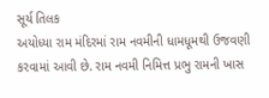સૂર્ય તિલક
અયોધ્યા રામ મંદિરમાં રામ નવમીની ધામધૂમથી ઉજવણી કરવામાં આવી છે. રામ નવમી નિમિત્ત પ્રભુ રામની ખાસ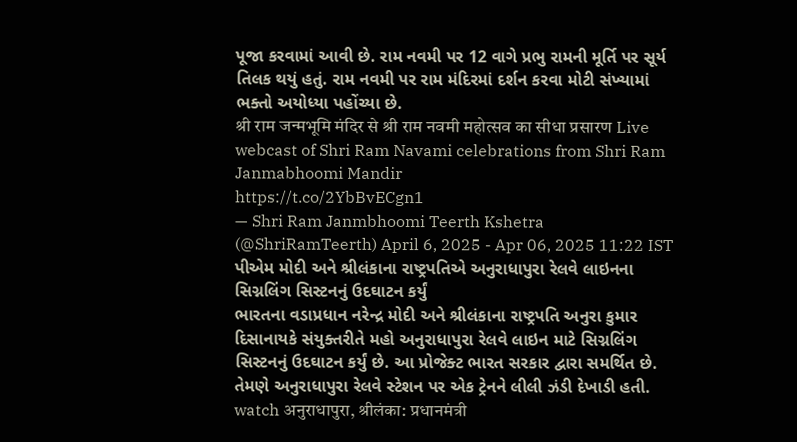પૂજા કરવામાં આવી છે. રામ નવમી પર 12 વાગે પ્રભુ રામની મૂર્તિ પર સૂર્ય તિલક થયું હતું. રામ નવમી પર રામ મંદિરમાં દર્શન કરવા મોટી સંખ્યામાં ભક્તો અયોધ્યા પહોંચ્યા છે.
श्री राम जन्मभूमि मंदिर से श्री राम नवमी महोत्सव का सीधा प्रसारण Live webcast of Shri Ram Navami celebrations from Shri Ram Janmabhoomi Mandir
https://t.co/2YbBvECgn1
— Shri Ram Janmbhoomi Teerth Kshetra (@ShriRamTeerth) April 6, 2025 - Apr 06, 2025 11:22 IST
પીએમ મોદી અને શ્રીલંકાના રાષ્ટ્રપતિએ અનુરાધાપુરા રેલવે લાઇનના સિગ્નલિંગ સિસ્ટનનું ઉદઘાટન કર્યું
ભારતના વડાપ્રધાન નરેન્દ્ર મોદી અને શ્રીલંકાના રાષ્ટ્રપતિ અનુરા કુમાર દિસાનાયકે સંયુક્તરીતે મહો અનુરાધાપુરા રેલવે લાઇન માટે સિગ્નલિંગ સિસ્ટનનું ઉદઘાટન કર્યું છે. આ પ્રોજેક્ટ ભારત સરકાર દ્વારા સમર્થિત છે. તેમણે અનુરાધાપુરા રેલવે સ્ટેશન પર એક ટ્રેનને લીલી ઝંડી દેખાડી હતી.
watch अनुराधापुरा, श्रीलंका: प्रधानमंत्री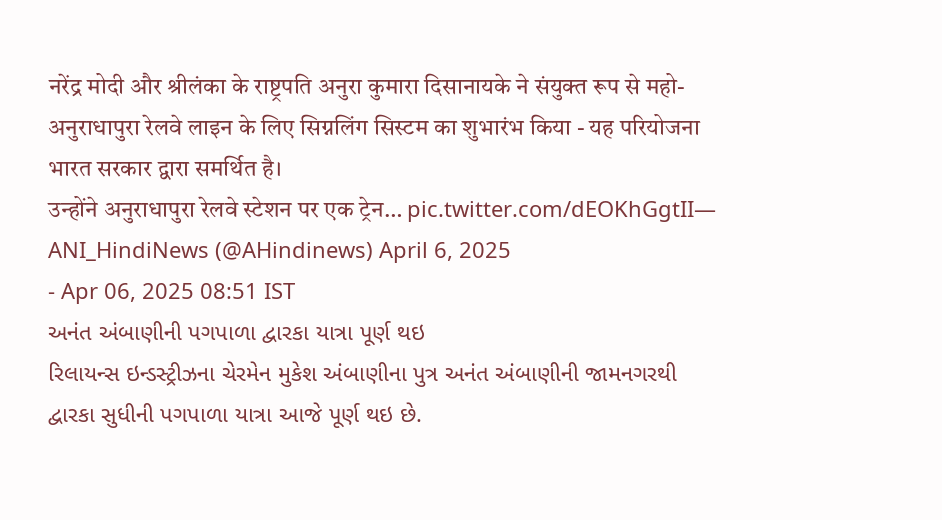नरेंद्र मोदी और श्रीलंका के राष्ट्रपति अनुरा कुमारा दिसानायके ने संयुक्त रूप से महो-अनुराधापुरा रेलवे लाइन के लिए सिग्नलिंग सिस्टम का शुभारंभ किया - यह परियोजना भारत सरकार द्वारा समर्थित है।
उन्होंने अनुराधापुरा रेलवे स्टेशन पर एक ट्रेन… pic.twitter.com/dEOKhGgtII— ANI_HindiNews (@AHindinews) April 6, 2025
- Apr 06, 2025 08:51 IST
અનંત અંબાણીની પગપાળા દ્વારકા યાત્રા પૂર્ણ થઇ
રિલાયન્સ ઇન્ડસ્ટ્રીઝના ચેરમેન મુકેશ અંબાણીના પુત્ર અનંત અંબાણીની જામનગરથી દ્વારકા સુધીની પગપાળા યાત્રા આજે પૂર્ણ થઇ છે.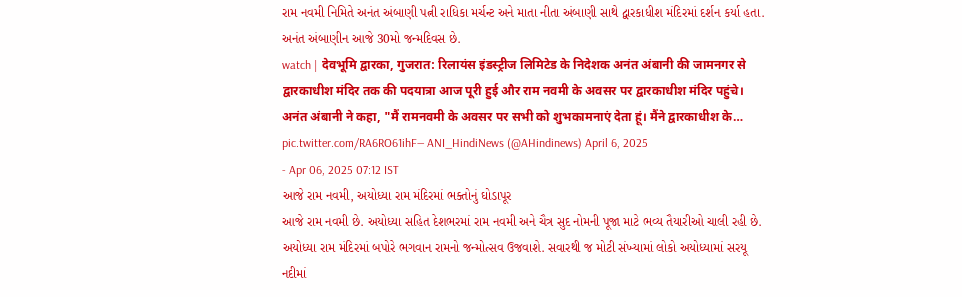રામ નવમી નિમિતે અનંત અંબાણી પત્ની રાધિકા મર્ચન્ટ અને માતા નીતા અંબાણી સાથે દ્વારકાધીશ મંદિરમાં દર્શન કર્યા હતા. અનંત અંબાણીન આજે 30મો જન્મદિવસ છે.
watch | देवभूमि द्वारका, गुजरात: रिलायंस इंडस्ट्रीज लिमिटेड के निदेशक अनंत अंबानी की जामनगर से द्वारकाधीश मंदिर तक की पदयात्रा आज पूरी हुई और राम नवमी के अवसर पर द्वारकाधीश मंदिर पहुंचे।
अनंत अंबानी ने कहा, "मैं रामनवमी के अवसर पर सभी को शुभकामनाएं देता हूं। मैंने द्वारकाधीश के… pic.twitter.com/RA6RO61ihF— ANI_HindiNews (@AHindinews) April 6, 2025
- Apr 06, 2025 07:12 IST
આજે રામ નવમી, અયોધ્યા રામ મંદિરમાં ભક્તોનું ઘોડાપૂર
આજે રામ નવમી છે. અયોધ્યા સહિત દેશભરમાં રામ નવમી અને ચૈત્ર સુદ નોમની પૂજા માટે ભવ્ય તૈયારીઓ ચાલી રહી છે. અયોધ્યા રામ મંદિરમાં બપોરે ભગવાન રામનો જન્મોત્સવ ઉજવાશે. સવારથી જ મોટી સંખ્યામાં લોકો અયોધ્યામાં સરયૂ નદીમાં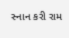સ્નાન કરી રામ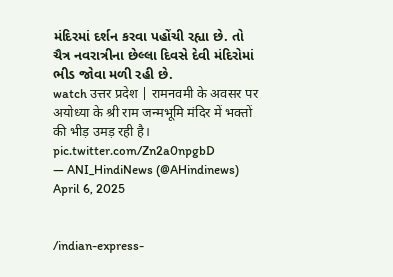મંદિરમાં દર્શન કરવા પહોંચી રહ્યા છે. તો ચૈત્ર નવરાત્રીના છેલ્લા દિવસે દેવી મંદિરોમાં ભીડ જોવા મળી રહી છે.
watch उत्तर प्रदेश | रामनवमी के अवसर पर अयोध्या के श्री राम जन्मभूमि मंदिर में भक्तों की भीड़ उमड़ रही है। pic.twitter.com/Zn2a0npgbD
— ANI_HindiNews (@AHindinews) April 6, 2025


/indian-express-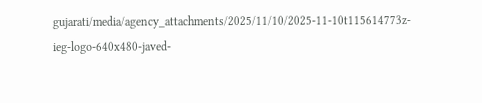gujarati/media/agency_attachments/2025/11/10/2025-11-10t115614773z-ieg-logo-640x480-javed-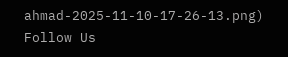ahmad-2025-11-10-17-26-13.png)
Follow Us